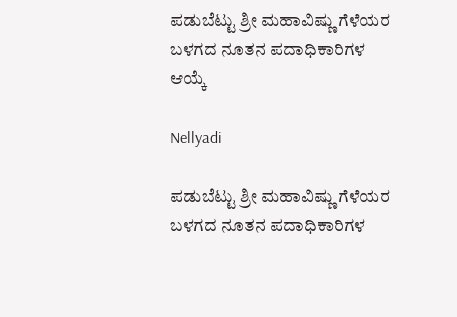ಪಡುಬೆಟ್ಟು ಶ್ರೀ ಮಹಾವಿಷ್ಣು ಗೆಳೆಯರ ಬಳಗದ ನೂತನ ಪದಾಧಿಕಾರಿಗಳ ಆಯ್ಕೆ

Nellyadi

ಪಡುಬೆಟ್ಟು ಶ್ರೀ ಮಹಾವಿಷ್ಣು ಗೆಳೆಯರ ಬಳಗದ ನೂತನ ಪದಾಧಿಕಾರಿಗಳ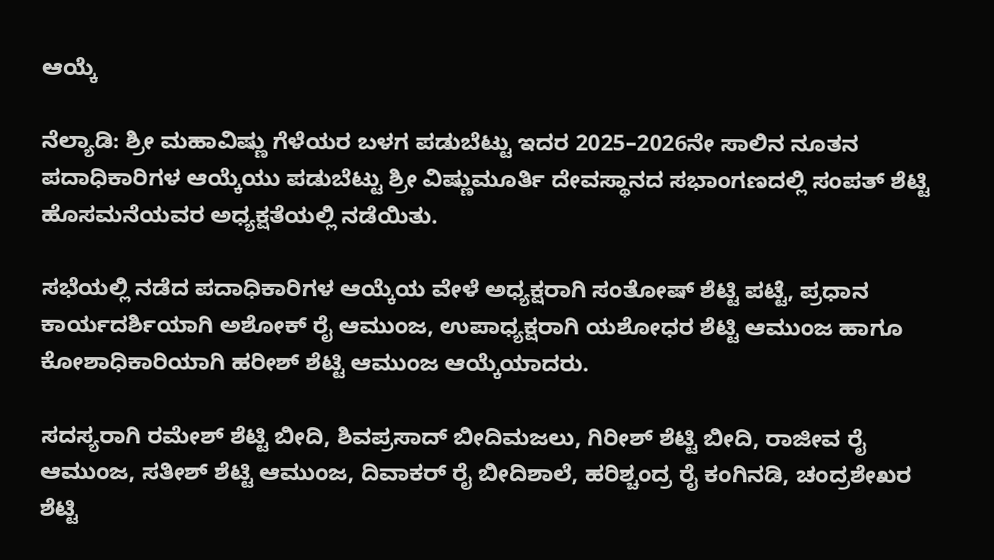ಆಯ್ಕೆ

ನೆಲ್ಯಾಡಿ: ಶ್ರೀ ಮಹಾವಿಷ್ಣು ಗೆಳೆಯರ ಬಳಗ ಪಡುಬೆಟ್ಟು ಇದರ 2025–2026ನೇ ಸಾಲಿನ ನೂತನ ಪದಾಧಿಕಾರಿಗಳ ಆಯ್ಕೆಯು ಪಡುಬೆಟ್ಟು ಶ್ರೀ ವಿಷ್ಣುಮೂರ್ತಿ ದೇವಸ್ಥಾನದ ಸಭಾಂಗಣದಲ್ಲಿ ಸಂಪತ್ ಶೆಟ್ಟಿ ಹೊಸಮನೆಯವರ ಅಧ್ಯಕ್ಷತೆಯಲ್ಲಿ ನಡೆಯಿತು.

ಸಭೆಯಲ್ಲಿ ನಡೆದ ಪದಾಧಿಕಾರಿಗಳ ಆಯ್ಕೆಯ ವೇಳೆ ಅಧ್ಯಕ್ಷರಾಗಿ ಸಂತೋಷ್ ಶೆಟ್ಟಿ ಪಟ್ಟೆ, ಪ್ರಧಾನ ಕಾರ್ಯದರ್ಶಿಯಾಗಿ ಅಶೋಕ್ ರೈ ಆಮುಂಜ, ಉಪಾಧ್ಯಕ್ಷರಾಗಿ ಯಶೋಧರ ಶೆಟ್ಟಿ ಆಮುಂಜ ಹಾಗೂ ಕೋಶಾಧಿಕಾರಿಯಾಗಿ ಹರೀಶ್ ಶೆಟ್ಟಿ ಆಮುಂಜ ಆಯ್ಕೆಯಾದರು.

ಸದಸ್ಯರಾಗಿ ರಮೇಶ್ ಶೆಟ್ಟಿ ಬೀದಿ, ಶಿವಪ್ರಸಾದ್ ಬೀದಿಮಜಲು, ಗಿರೀಶ್ ಶೆಟ್ಟಿ ಬೀದಿ, ರಾಜೀವ ರೈ ಆಮುಂಜ, ಸತೀಶ್ ಶೆಟ್ಟಿ ಆಮುಂಜ, ದಿವಾಕರ್ ರೈ ಬೀದಿಶಾಲೆ, ಹರಿಶ್ಚಂದ್ರ ರೈ ಕಂಗಿನಡಿ, ಚಂದ್ರಶೇಖರ ಶೆಟ್ಟಿ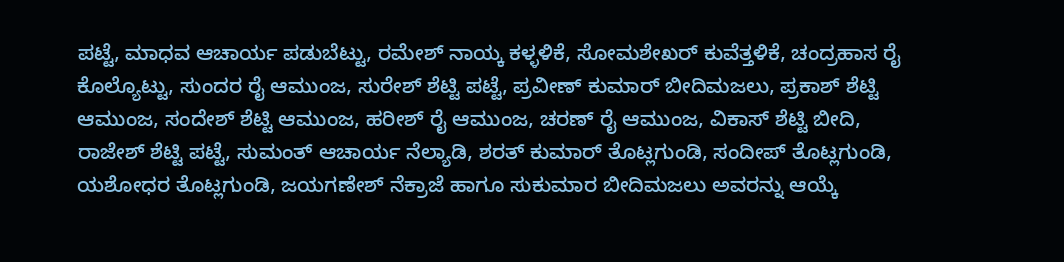ಪಟ್ಟೆ, ಮಾಧವ ಆಚಾರ್ಯ ಪಡುಬೆಟ್ಟು, ರಮೇಶ್ ನಾಯ್ಕ ಕಳ್ಳಳಿಕೆ, ಸೋಮಶೇಖರ್ ಕುವೆತ್ತಳಿಕೆ, ಚಂದ್ರಹಾಸ ರೈ ಕೊಲ್ಯೊಟ್ಟು, ಸುಂದರ ರೈ ಆಮುಂಜ, ಸುರೇಶ್ ಶೆಟ್ಟಿ ಪಟ್ಟೆ, ಪ್ರವೀಣ್ ಕುಮಾರ್ ಬೀದಿಮಜಲು, ಪ್ರಕಾಶ್ ಶೆಟ್ಟಿ ಆಮುಂಜ, ಸಂದೇಶ್ ಶೆಟ್ಟಿ ಆಮುಂಜ, ಹರೀಶ್ ರೈ ಆಮುಂಜ, ಚರಣ್ ರೈ ಆಮುಂಜ, ವಿಕಾಸ್ ಶೆಟ್ಟಿ ಬೀದಿ, ರಾಜೇಶ್ ಶೆಟ್ಟಿ ಪಟ್ಟೆ, ಸುಮಂತ್ ಆಚಾರ್ಯ ನೆಲ್ಯಾಡಿ, ಶರತ್ ಕುಮಾರ್ ತೊಟ್ಲಗುಂಡಿ, ಸಂದೀಪ್ ತೊಟ್ಲಗುಂಡಿ, ಯಶೋಧರ ತೊಟ್ಲಗುಂಡಿ, ಜಯಗಣೇಶ್ ನೆಕ್ರಾಜೆ ಹಾಗೂ ಸುಕುಮಾರ ಬೀದಿಮಜಲು ಅವರನ್ನು ಆಯ್ಕೆ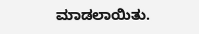ಮಾಡಲಾಯಿತು.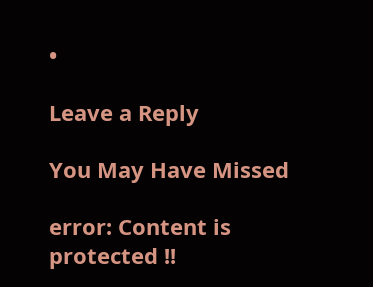•

Leave a Reply

You May Have Missed

error: Content is protected !!